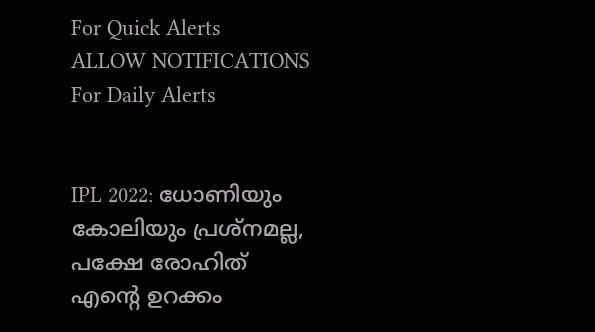For Quick Alerts
ALLOW NOTIFICATIONS
For Daily Alerts


IPL 2022: ധോണിയും കോലിയും പ്രശ്‌നമല്ല, പക്ഷേ രോഹിത് എന്റെ ഉറക്കം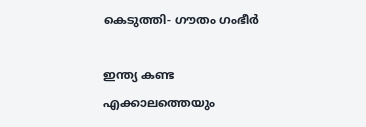കെടുത്തി- ഗൗതം ഗംഭീര്‍

ഇന്ത്യ കണ്ട എക്കാലത്തെയും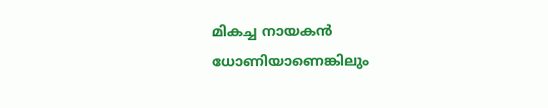മികച്ച നായകന്‍ ധോണിയാണെങ്കിലും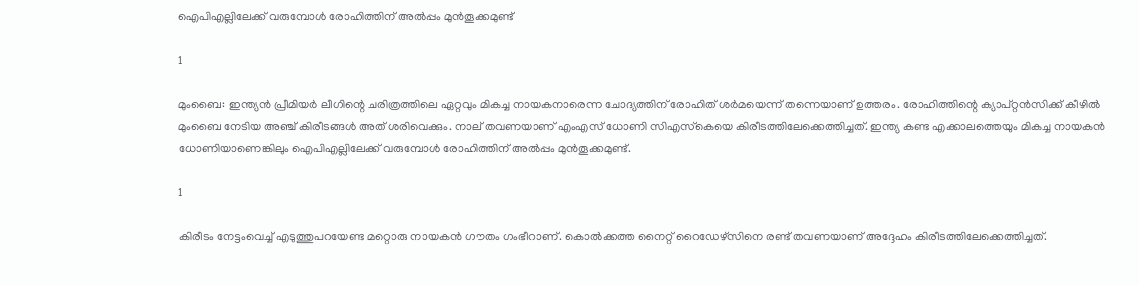ഐപിഎല്ലിലേക്ക് വരുമ്പോള്‍ രോഹിത്തിന് അല്‍പ്പം മുന്‍തൂക്കമുണ്ട്

1

മുംബൈ: ഇന്ത്യന്‍ പ്രീമിയര്‍ ലീഗിന്റെ ചരിത്രത്തിലെ ഏറ്റവും മികച്ച നായകനാരെന്ന ചോദ്യത്തിന് രോഹിത് ശര്‍മയെന്ന് തന്നെയാണ് ഉത്തരം. രോഹിത്തിന്റെ ക്യാപ്റ്റന്‍സിക്ക് കീഴില്‍ മുംബൈ നേടിയ അഞ്ച് കിരീടങ്ങള്‍ അത് ശരിവെക്കും. നാല് തവണയാണ് എംഎസ് ധോണി സിഎസ്‌കെയെ കിരീടത്തിലേക്കെത്തിച്ചത്. ഇന്ത്യ കണ്ട എക്കാലത്തെയും മികച്ച നായകന്‍ ധോണിയാണെങ്കിലും ഐപിഎല്ലിലേക്ക് വരുമ്പോള്‍ രോഹിത്തിന് അല്‍പ്പം മുന്‍തൂക്കമുണ്ട്.

1

കിരീടം നേട്ടംവെച്ച് എടുത്തുപറയേണ്ട മറ്റൊരു നായകന്‍ ഗൗതം ഗംഭീറാണ്. കൊല്‍ക്കത്ത നൈറ്റ് റൈഡേഴ്‌സിനെ രണ്ട് തവണയാണ് അദ്ദേഹം കിരീടത്തിലേക്കെത്തിച്ചത്.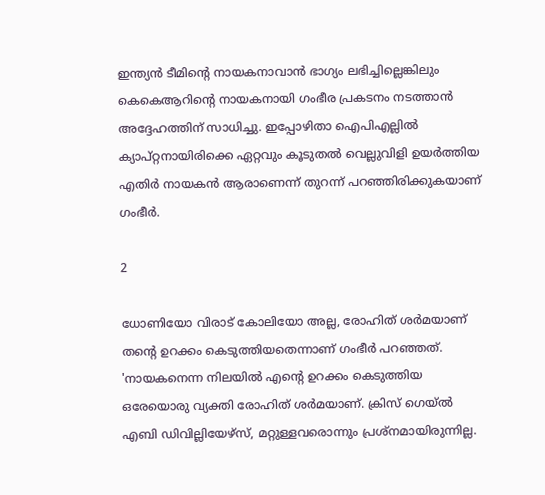ഇന്ത്യന്‍ ടീമിന്റെ നായകനാവാന്‍ ഭാഗ്യം ലഭിച്ചില്ലെങ്കിലും കെകെആറിന്റെ നായകനായി ഗംഭീര പ്രകടനം നടത്താന്‍ അദ്ദേഹത്തിന് സാധിച്ചു. ഇപ്പോഴിതാ ഐപിഎല്ലില്‍ ക്യാപ്റ്റനായിരിക്കെ ഏറ്റവും കൂടുതല്‍ വെല്ലുവിളി ഉയര്‍ത്തിയ എതിര്‍ നായകന്‍ ആരാണെന്ന് തുറന്ന് പറഞ്ഞിരിക്കുകയാണ് ഗംഭീര്‍.

2

ധോണിയോ വിരാട് കോലിയോ അല്ല, രോഹിത് ശര്‍മയാണ് തന്റെ ഉറക്കം കെടുത്തിയതെന്നാണ് ഗംഭീര്‍ പറഞ്ഞത്. 'നായകനെന്ന നിലയില്‍ എന്റെ ഉറക്കം കെടുത്തിയ ഒരേയൊരു വ്യക്തി രോഹിത് ശര്‍മയാണ്. ക്രിസ് ഗെയ്ല്‍ എബി ഡിവില്ലിയേഴ്‌സ്, മറ്റുള്ളവരൊന്നും പ്രശ്‌നമായിരുന്നില്ല.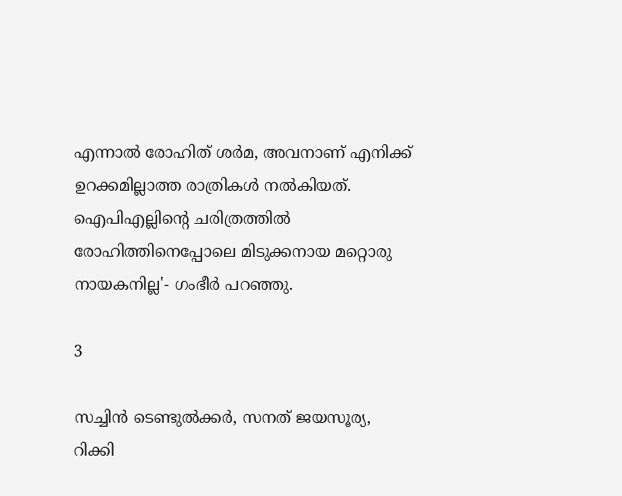എന്നാല്‍ രോഹിത് ശര്‍മ, അവനാണ് എനിക്ക് ഉറക്കമില്ലാത്ത രാത്രികള്‍ നല്‍കിയത്. ഐപിഎല്ലിന്റെ ചരിത്രത്തില്‍ രോഹിത്തിനെപ്പോലെ മിടുക്കനായ മറ്റൊരു നായകനില്ല'- ഗംഭീര്‍ പറഞ്ഞു.

3

സച്ചിന്‍ ടെണ്ടുല്‍ക്കര്‍, സനത് ജയസൂര്യ, റിക്കി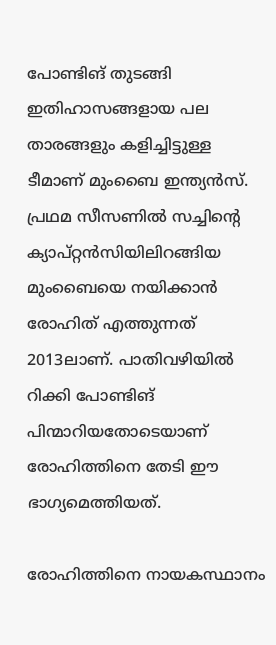പോണ്ടിങ് തുടങ്ങി ഇതിഹാസങ്ങളായ പല താരങ്ങളും കളിച്ചിട്ടുള്ള ടീമാണ് മുംബൈ ഇന്ത്യന്‍സ്. പ്രഥമ സീസണില്‍ സച്ചിന്റെ ക്യാപ്റ്റന്‍സിയിലിറങ്ങിയ മുംബൈയെ നയിക്കാന്‍ രോഹിത് എത്തുന്നത് 2013ലാണ്. പാതിവഴിയില്‍ റിക്കി പോണ്ടിങ് പിന്മാറിയതോടെയാണ് രോഹിത്തിനെ തേടി ഈ ഭാഗ്യമെത്തിയത്.

രോഹിത്തിനെ നായകസ്ഥാനം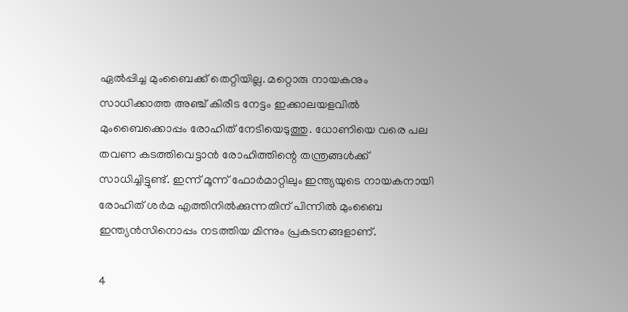ഏല്‍പ്പിച്ച മുംബൈക്ക് തെറ്റിയില്ല. മറ്റൊരു നായകനും സാധിക്കാത്ത അഞ്ച് കിരീട നേട്ടം ഇക്കാലയളവില്‍ മുംബൈക്കൊപ്പം രോഹിത് നേടിയെടുത്തു. ധോണിയെ വരെ പല തവണ കടത്തിവെട്ടാന്‍ രോഹിത്തിന്റെ തന്ത്രങ്ങള്‍ക്ക് സാധിച്ചിട്ടുണ്ട്. ഇന്ന് മൂന്ന് ഫോര്‍മാറ്റിലും ഇന്ത്യയുടെ നായകനായി രോഹിത് ശര്‍മ എത്തിനില്‍ക്കുന്നതിന് പിന്നില്‍ മുംബൈ ഇന്ത്യന്‍സിനൊപ്പം നടത്തിയ മിന്നും പ്രകടനങ്ങളാണ്.

4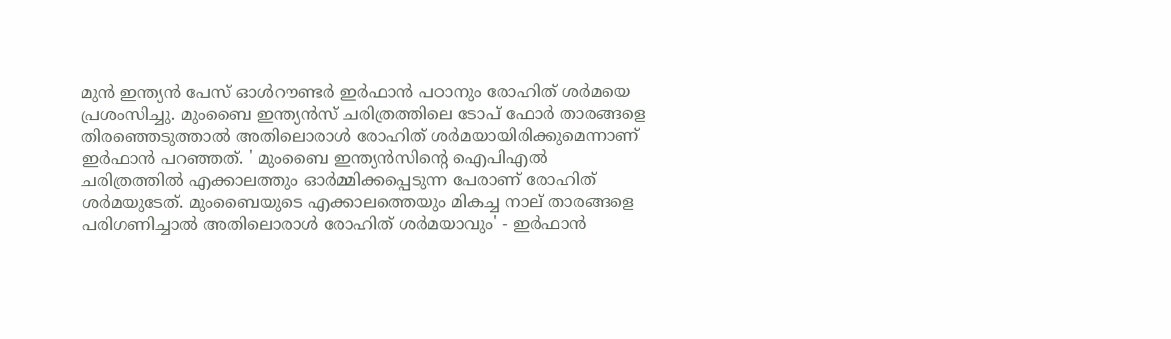മുന്‍ ഇന്ത്യന്‍ പേസ് ഓള്‍റൗണ്ടര്‍ ഇര്‍ഫാന്‍ പഠാനും രോഹിത് ശര്‍മയെ പ്രശംസിച്ചു. മുംബൈ ഇന്ത്യന്‍സ് ചരിത്രത്തിലെ ടോപ് ഫോര്‍ താരങ്ങളെ തിരഞ്ഞെടുത്താല്‍ അതിലൊരാള്‍ രോഹിത് ശര്‍മയായിരിക്കുമെന്നാണ് ഇര്‍ഫാന്‍ പറഞ്ഞത്. ' മുംബൈ ഇന്ത്യന്‍സിന്റെ ഐപിഎല്‍ ചരിത്രത്തില്‍ എക്കാലത്തും ഓര്‍മ്മിക്കപ്പെടുന്ന പേരാണ് രോഹിത് ശര്‍മയുടേത്. മുംബൈയുടെ എക്കാലത്തെയും മികച്ച നാല് താരങ്ങളെ പരിഗണിച്ചാല്‍ അതിലൊരാള്‍ രോഹിത് ശര്‍മയാവും' - ഇര്‍ഫാന്‍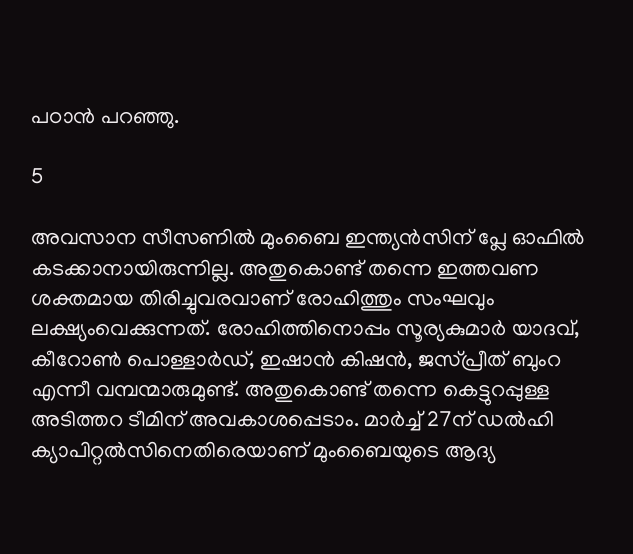പഠാന്‍ പറഞ്ഞു.

5

അവസാന സീസണില്‍ മുംബൈ ഇന്ത്യന്‍സിന് പ്ലേ ഓഫില്‍ കടക്കാനായിരുന്നില്ല. അതുകൊണ്ട് തന്നെ ഇത്തവണ ശക്തമായ തിരിച്ചുവരവാണ് രോഹിത്തും സംഘവും ലക്ഷ്യംവെക്കുന്നത്. രോഹിത്തിനൊപ്പം സൂര്യകുമാര്‍ യാദവ്, കീറോണ്‍ പൊള്ളാര്‍ഡ്, ഇഷാന്‍ കിഷന്‍, ജസ്പ്രീത് ബുംറ എന്നീ വമ്പന്മാരുമുണ്ട്. അതുകൊണ്ട് തന്നെ കെട്ടുറപ്പുള്ള അടിത്തറ ടീമിന് അവകാശപ്പെടാം. മാര്‍ച്ച് 27ന് ഡല്‍ഹി ക്യാപിറ്റല്‍സിനെതിരെയാണ് മുംബൈയുടെ ആദ്യ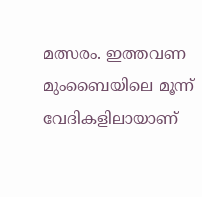മത്സരം. ഇത്തവണ മുംബൈയിലെ മൂന്ന് വേദികളിലായാണ്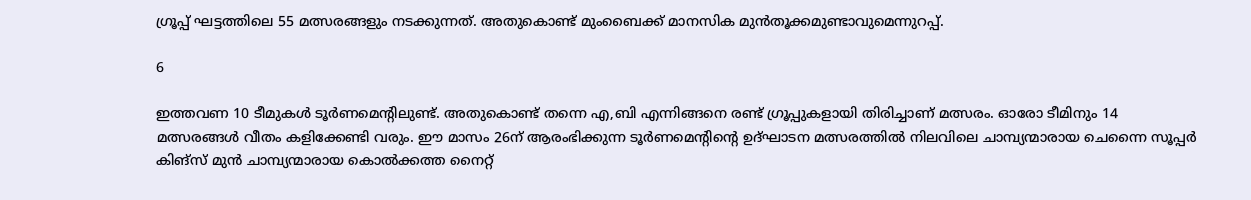ഗ്രൂപ്പ് ഘട്ടത്തിലെ 55 മത്സരങ്ങളും നടക്കുന്നത്. അതുകൊണ്ട് മുംബൈക്ക് മാനസിക മുന്‍തൂക്കമുണ്ടാവുമെന്നുറപ്പ്.

6

ഇത്തവണ 10 ടീമുകള്‍ ടൂര്‍ണമെന്റിലുണ്ട്. അതുകൊണ്ട് തന്നെ എ,ബി എന്നിങ്ങനെ രണ്ട് ഗ്രൂപ്പുകളായി തിരിച്ചാണ് മത്സരം. ഓരോ ടീമിനും 14 മത്സരങ്ങള്‍ വീതം കളിക്കേണ്ടി വരും. ഈ മാസം 26ന് ആരംഭിക്കുന്ന ടൂര്‍ണമെന്റിന്റെ ഉദ്ഘാടന മത്സരത്തില്‍ നിലവിലെ ചാമ്പ്യന്മാരായ ചെന്നൈ സൂപ്പര്‍ കിങ്‌സ് മുന്‍ ചാമ്പ്യന്മാരായ കൊല്‍ക്കത്ത നൈറ്റ്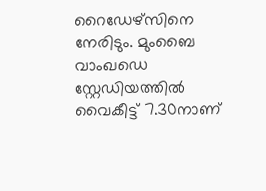റൈഡേഴ്‌സിനെ നേരിടും. മുംബൈ വാംഖഡെ സ്റ്റേഡിയത്തില്‍ വൈകീട്ട് 7.30നാണ്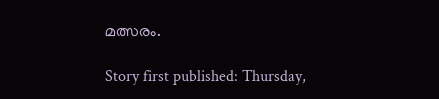മത്സരം.

Story first published: Thursday,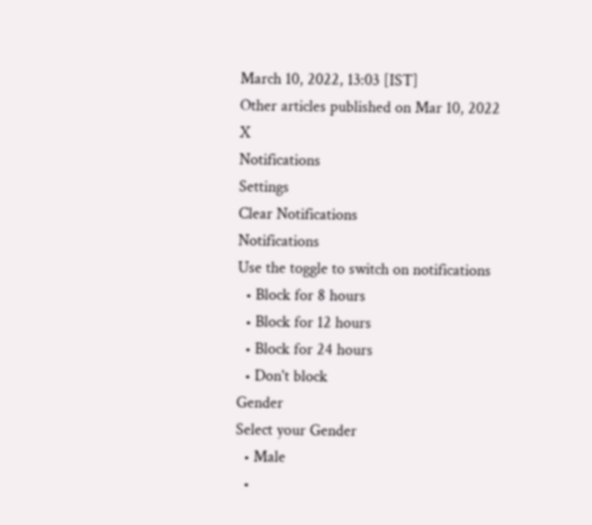March 10, 2022, 13:03 [IST]
Other articles published on Mar 10, 2022
X
Notifications
Settings
Clear Notifications
Notifications
Use the toggle to switch on notifications
  • Block for 8 hours
  • Block for 12 hours
  • Block for 24 hours
  • Don't block
Gender
Select your Gender
  • Male
  •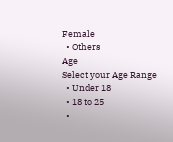Female
  • Others
Age
Select your Age Range
  • Under 18
  • 18 to 25
  •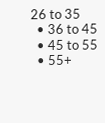26 to 35
  • 36 to 45
  • 45 to 55
  • 55+